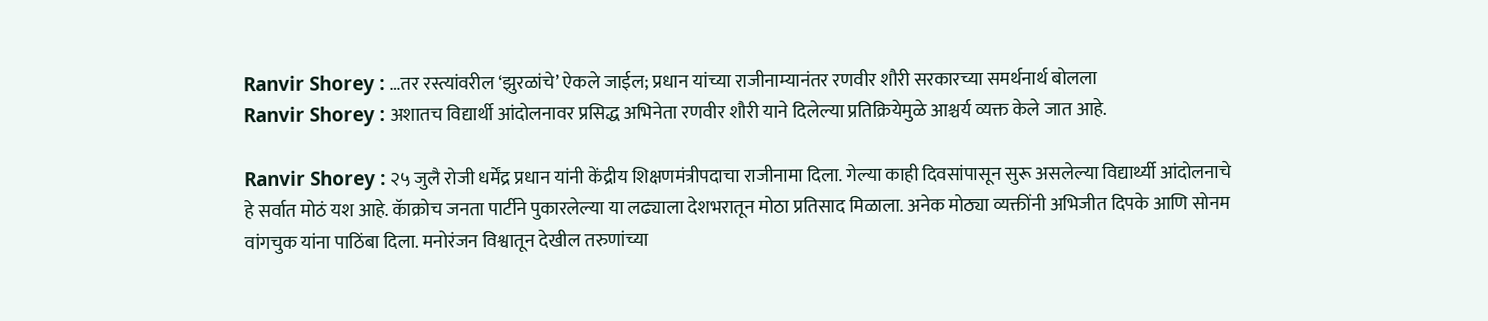Ranvir Shorey : …तर रस्त्यांवरील ‘झुरळांचे’ ऐकले जाईल; प्रधान यांच्या राजीनाम्यानंतर रणवीर शौरी सरकारच्या समर्थनार्थ बोलला
Ranvir Shorey : अशातच विद्यार्थी आंदोलनावर प्रसिद्ध अभिनेता रणवीर शौरी याने दिलेल्या प्रतिक्रियेमुळे आश्चर्य व्यक्त केले जात आहे.

Ranvir Shorey : २५ जुलै रोजी धर्मेंद्र प्रधान यांनी केंद्रीय शिक्षणमंत्रीपदाचा राजीनामा दिला. गेल्या काही दिवसांपासून सुरू असलेल्या विद्यार्थ्यी आंदोलनाचे हे सर्वात मोठं यश आहे. कॅाक्रोच जनता पार्टीने पुकारलेल्या या लढ्याला देशभरातून मोठा प्रतिसाद मिळाला. अनेक मोठ्या व्यक्तींनी अभिजीत दिपके आणि सोनम वांगचुक यांना पाठिंबा दिला. मनोरंजन विश्वातून देखील तरुणांच्या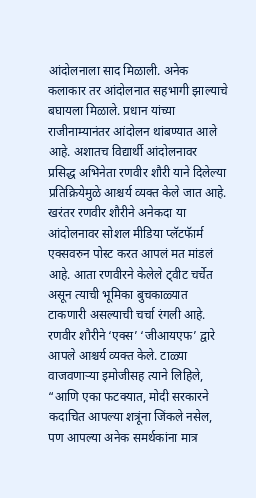आंदोलनाला साद मिळाली. अनेक कलाकार तर आंदोलनात सहभागी झाल्याचे बघायला मिळाले. प्रधान यांच्या राजीनाम्यानंतर आंदोलन थांबण्यात आले आहे. अशातच विद्यार्थी आंदोलनावर प्रसिद्ध अभिनेता रणवीर शौरी याने दिलेल्या प्रतिक्रियेमुळे आश्चर्य व्यक्त केले जात आहे.
खरंतर रणवीर शौरीने अनेकदा या आंदोलनावर सोशल मीडिया प्लॅटफॅार्म एक्सवरुन पोस्ट करत आपलं मत मांडलं आहे. आता रणवीरने केलेले ट्वीट चर्चेत असून त्याची भूमिका बुचकाळ्यात टाकणारी असल्याची चर्चा रंगली आहे. रणवीर शौरीने ‘एक्स’ ‘जीआयएफ’ द्वारे आपले आश्चर्य व्यक्त केले. टाळ्या वाजवणाऱ्या इमोजीसह त्याने लिहिले, “आणि एका फटक्यात, मोदी सरकारने कदाचित आपल्या शत्रूंना जिंकले नसेल, पण आपल्या अनेक समर्थकांना मात्र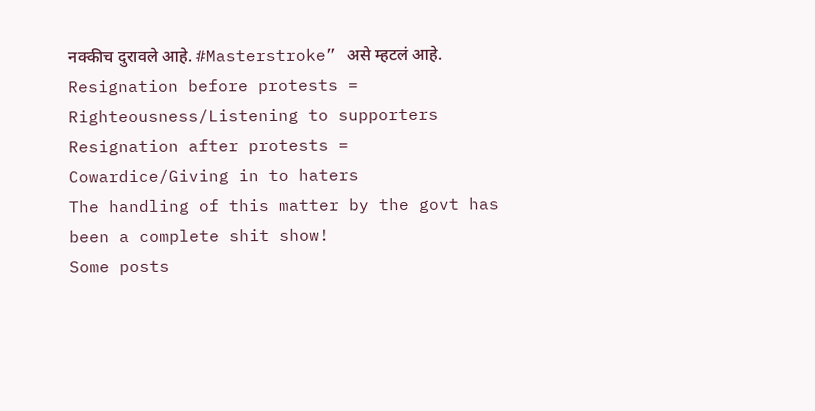नक्कीच दुरावले आहे. #Masterstroke” असे म्हटलं आहे.
Resignation before protests = Righteousness/Listening to supporters
Resignation after protests = Cowardice/Giving in to haters
The handling of this matter by the govt has been a complete shit show!
Some posts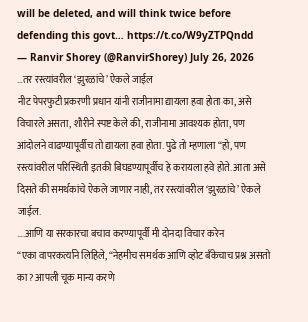will be deleted, and will think twice before defending this govt… https://t.co/W9yZTPQndd
— Ranvir Shorey (@RanvirShorey) July 26, 2026
…तर रस्त्यांवरील ‘झुरळांचे’ ऐकले जाईल
नीट पेपरफुटी प्रकरणी प्रधान यांनी राजीनामा द्यायला हवा होता का, असे विचारले असता, शौरीने स्पष्ट केले की, राजीनामा आवश्यक होता, पण आंदोलने वाढण्यापूर्वीच तो द्यायला हवा होता. पुढे तो म्हणाला “हो, पण रस्त्यांवरील परिस्थिती इतकी बिघडण्यापूर्वीच हे करायला हवे होते. आता असे दिसते की समर्थकांचे ऐकले जाणार नाही, तर रस्त्यांवरील ‘झुरळांचे’ ऐकले जाईल.
….आणि या सरकारचा बचाव करण्यापूर्वी मी दोनदा विचार करेन
“एका वापरकर्त्याने लिहिले, “नेहमीच समर्थक आणि व्होट बँकेचाच प्रश्न असतो का? आपली चूक मान्य करणे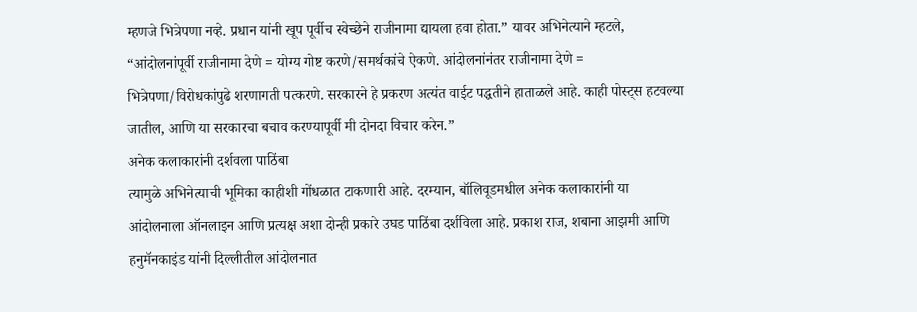म्हणजे भित्रेपणा नव्हे. प्रधान यांनी खूप पूर्वीच स्वेच्छेने राजीनामा द्यायला हवा होता.” यावर अभिनेत्याने म्हटले, “आंदोलनांपूर्वी राजीनामा देणे = योग्य गोष्ट करणे/समर्थकांचे ऐकणे. आंदोलनांनंतर राजीनामा देणे = भित्रेपणा/विरोधकांपुढे शरणागती पत्करणे. सरकारने हे प्रकरण अत्यंत वाईट पद्धतीने हाताळले आहे. काही पोस्ट्स हटवल्या जातील, आणि या सरकारचा बचाव करण्यापूर्वी मी दोनदा विचार करेन.”
अनेक कलाकारांनी दर्शवला पाठिंबा
त्यामुळे अभिनेत्याची भूमिका काहीशी गोंधळात टाकणारी आहे. दरम्यान, बॉलिवूडमधील अनेक कलाकारांनी या आंदोलनाला ऑनलाइन आणि प्रत्यक्ष अशा दोन्ही प्रकारे उघड पाठिंबा दर्शविला आहे. प्रकाश राज, शबाना आझमी आणि हनुमॅनकाइंड यांनी दिल्लीतील आंदोलनात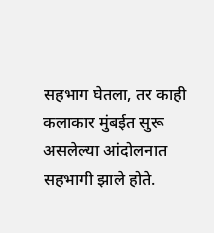सहभाग घेतला, तर काही कलाकार मुंबईत सुरू असलेल्या आंदोलनात सहभागी झाले होते.